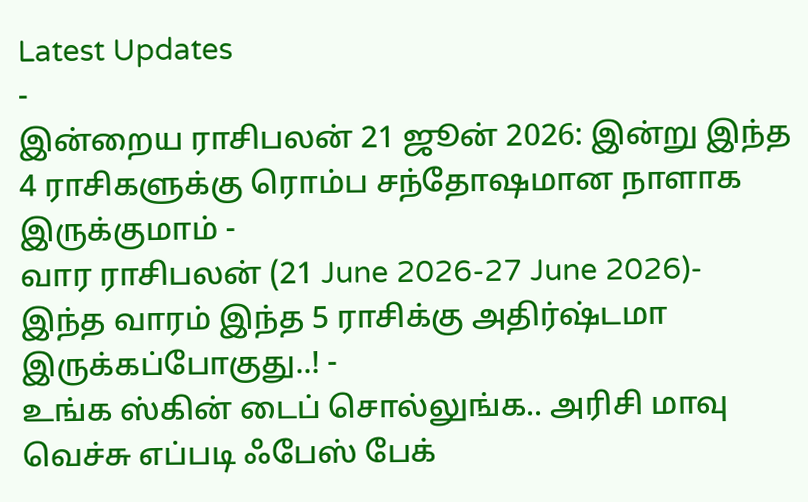Latest Updates
-
இன்றைய ராசிபலன் 21 ஜூன் 2026: இன்று இந்த 4 ராசிகளுக்கு ரொம்ப சந்தோஷமான நாளாக இருக்குமாம் -
வார ராசிபலன் (21 June 2026-27 June 2026)- இந்த வாரம் இந்த 5 ராசிக்கு அதிர்ஷ்டமா இருக்கப்போகுது..! -
உங்க ஸ்கின் டைப் சொல்லுங்க.. அரிசி மாவு வெச்சு எப்படி ஃபேஸ் பேக்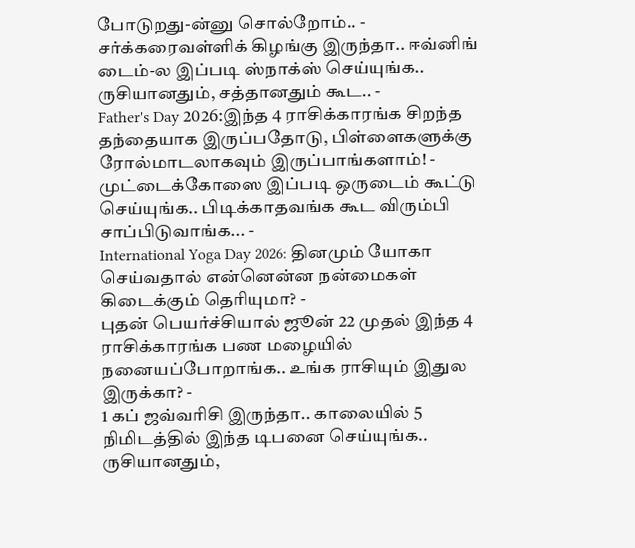போடுறது-ன்னு சொல்றோம்.. -
சர்க்கரைவள்ளிக் கிழங்கு இருந்தா.. ஈவ்னிங் டைம்-ல இப்படி ஸ்நாக்ஸ் செய்யுங்க.. ருசியானதும், சத்தானதும் கூட.. -
Father's Day 2026:இந்த 4 ராசிக்காரங்க சிறந்த தந்தையாக இருப்பதோடு, பிள்ளைகளுக்கு ரோல்மாடலாகவும் இருப்பாங்களாம்! -
முட்டைக்கோஸை இப்படி ஒருடைம் கூட்டு செய்யுங்க.. பிடிக்காதவங்க கூட விரும்பி சாப்பிடுவாங்க... -
International Yoga Day 2026: தினமும் யோகா செய்வதால் என்னென்ன நன்மைகள் கிடைக்கும் தெரியுமா? -
புதன் பெயர்ச்சியால் ஜூன் 22 முதல் இந்த 4 ராசிக்காரங்க பண மழையில் நனையப்போறாங்க.. உங்க ராசியும் இதுல இருக்கா? -
1 கப் ஜவ்வரிசி இருந்தா.. காலையில் 5 நிமிடத்தில் இந்த டிபனை செய்யுங்க.. ருசியானதும்,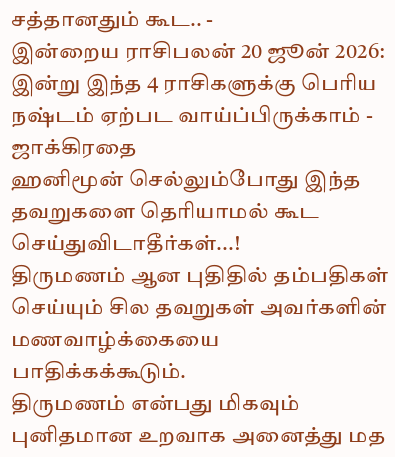சத்தானதும் கூட.. -
இன்றைய ராசிபலன் 20 ஜூன் 2026: இன்று இந்த 4 ராசிகளுக்கு பெரிய நஷ்டம் ஏற்பட வாய்ப்பிருக்காம் - ஜாக்கிரதை
ஹனிமூன் செல்லும்போது இந்த தவறுகளை தெரியாமல் கூட செய்துவிடாதீர்கள்...!
திருமணம் ஆன புதிதில் தம்பதிகள் செய்யும் சில தவறுகள் அவர்களின் மணவாழ்க்கையை பாதிக்கக்கூடும்.
திருமணம் என்பது மிகவும் புனிதமான உறவாக அனைத்து மத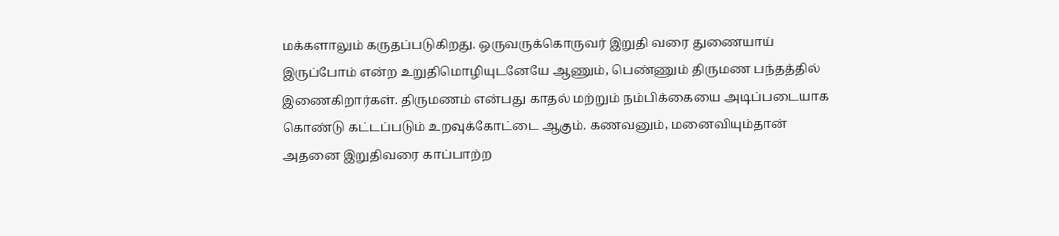மக்களாலும் கருதப்படுகிறது. ஒருவருக்கொருவர் இறுதி வரை துணையாய் இருப்போம் என்ற உறுதிமொழியுடனேயே ஆணும், பெண்ணும் திருமண பந்தத்தில் இணைகிறார்கள். திருமணம் என்பது காதல் மற்றும் நம்பிக்கையை அடிப்படையாக கொண்டு கட்டப்படும் உறவுக்கோட்டை ஆகும். கணவனும், மனைவியும்தான் அதனை இறுதிவரை காப்பாற்ற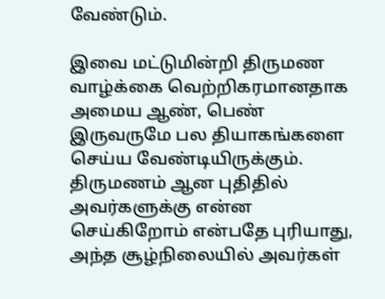வேண்டும்.

இவை மட்டுமின்றி திருமண வாழ்க்கை வெற்றிகரமானதாக அமைய ஆண், பெண் இருவருமே பல தியாகங்களை செய்ய வேண்டியிருக்கும். திருமணம் ஆன புதிதில் அவர்களுக்கு என்ன செய்கிறோம் என்பதே புரியாது, அந்த சூழ்நிலையில் அவர்கள்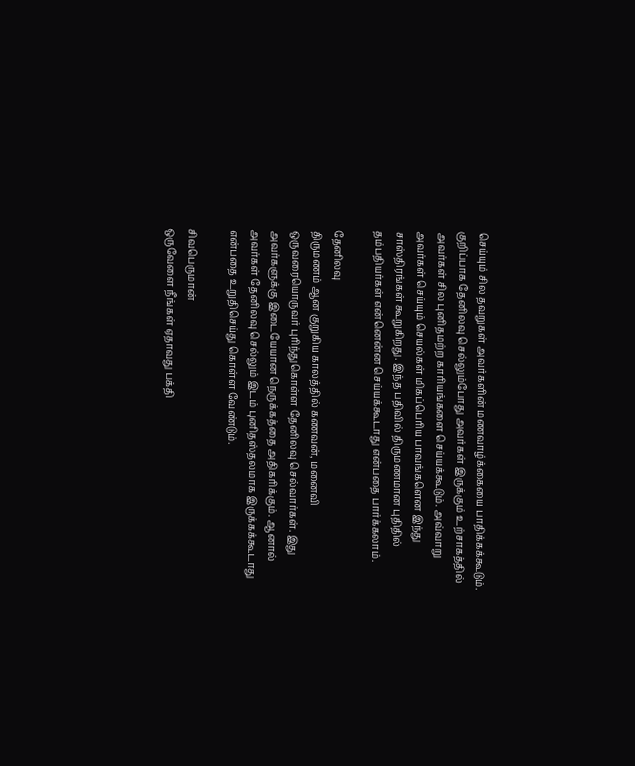செய்யும் சில தவறுகள் அவர்களின் மணவாழ்க்கையை பாதிக்கக்கூடும். குறிப்பாக தேனிலவு செல்லும்போது அவர்கள் இருக்கும் உற்சாகத்தில் அவர்கள் சில புனிதமற்ற காரியங்களை செய்யக்கூடும். அவ்வாறு அவர்கள் செய்யும் செயல்கள் மிகப்பெரிய பாவங்களென இந்து சாஸ்திரங்கள் கூறுகிறது. இந்த பதிவில் திருமணமான புதிதில் தம்பதியர்கள் என்னென்ன செய்யக்கூடாது என்பதை பார்க்கலாம்.

தேனிலவு
திருமணம் ஆன குறுகிய காலத்தில் கணவன், மனைவி ஒருவரையொருவர் புரிந்துகொள்ள தேனிலவு செல்வார்கள். இது அவர்களுக்கு இடையேயான நெருக்கத்தை அதிகரிக்கும். ஆனால் அவர்கள் தேனிலவு செல்லும் இடம் புனிதஸ்தலமாக இருக்கக்கூடாது என்பதை உறுதிசெய்து கொள்ள வேண்டும்.

சிவபெருமான்
ஒருவேளை நீங்கள் ஏதாவது பக்தி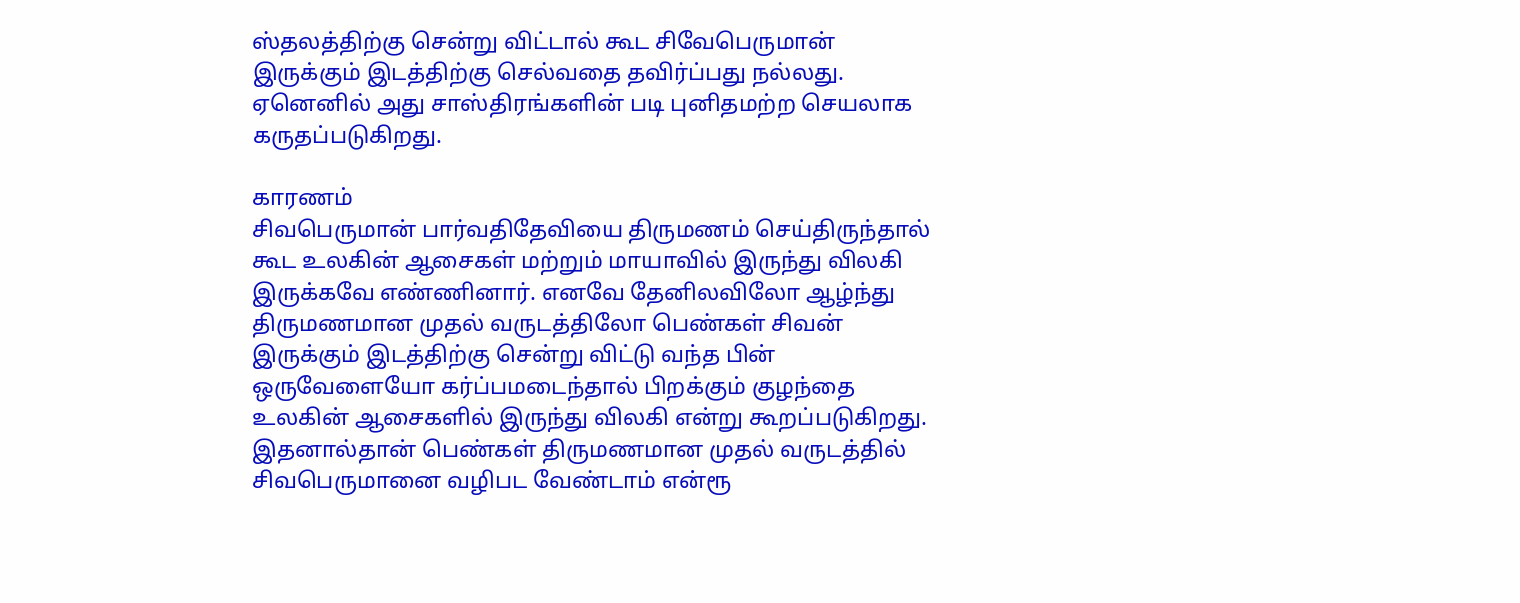ஸ்தலத்திற்கு சென்று விட்டால் கூட சிவேபெருமான் இருக்கும் இடத்திற்கு செல்வதை தவிர்ப்பது நல்லது. ஏனெனில் அது சாஸ்திரங்களின் படி புனிதமற்ற செயலாக கருதப்படுகிறது.

காரணம்
சிவபெருமான் பார்வதிதேவியை திருமணம் செய்திருந்தால் கூட உலகின் ஆசைகள் மற்றும் மாயாவில் இருந்து விலகி இருக்கவே எண்ணினார். எனவே தேனிலவிலோ ஆழ்ந்து திருமணமான முதல் வருடத்திலோ பெண்கள் சிவன் இருக்கும் இடத்திற்கு சென்று விட்டு வந்த பின் ஒருவேளையோ கர்ப்பமடைந்தால் பிறக்கும் குழந்தை உலகின் ஆசைகளில் இருந்து விலகி என்று கூறப்படுகிறது. இதனால்தான் பெண்கள் திருமணமான முதல் வருடத்தில் சிவபெருமானை வழிபட வேண்டாம் என்ரூ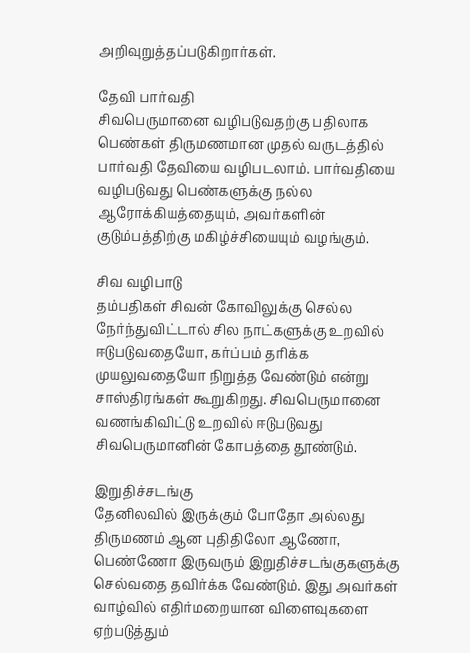அறிவுறுத்தப்படுகிறார்கள்.

தேவி பார்வதி
சிவபெருமானை வழிபடுவதற்கு பதிலாக பெண்கள் திருமணமான முதல் வருடத்தில் பார்வதி தேவியை வழிபடலாம். பார்வதியை வழிபடுவது பெண்களுக்கு நல்ல ஆரோக்கியத்தையும், அவர்களின் குடும்பத்திற்கு மகிழ்ச்சியையும் வழங்கும்.

சிவ வழிபாடு
தம்பதிகள் சிவன் கோவிலுக்கு செல்ல நேர்ந்துவிட்டால் சில நாட்களுக்கு உறவில் ஈடுபடுவதையோ, கர்ப்பம் தரிக்க முயலுவதையோ நிறுத்த வேண்டும் என்று சாஸ்திரங்கள் கூறுகிறது. சிவபெருமானை வணங்கிவிட்டு உறவில் ஈடுபடுவது சிவபெருமானின் கோபத்தை தூண்டும்.

இறுதிச்சடங்கு
தேனிலவில் இருக்கும் போதோ அல்லது திருமணம் ஆன புதிதிலோ ஆணோ, பெண்ணோ இருவரும் இறுதிச்சடங்குகளுக்கு செல்வதை தவிர்க்க வேண்டும். இது அவர்கள் வாழ்வில் எதிர்மறையான விளைவுகளை ஏற்படுத்தும்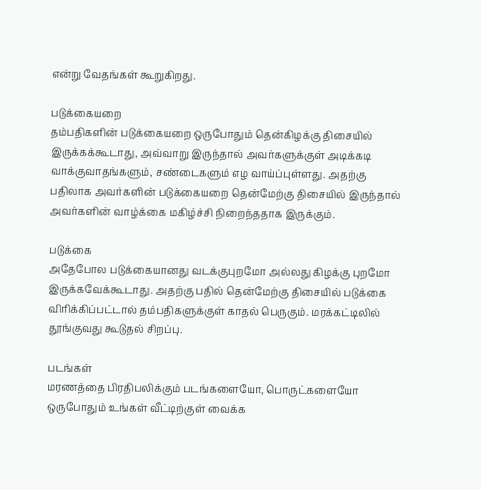என்று வேதங்கள் கூறுகிறது.

படுக்கையறை
தம்பதிகளின் படுக்கையறை ஒருபோதும் தென்கிழக்கு திசையில் இருக்கக்கூடாது, அவ்வாறு இருந்தால் அவர்களுக்குள் அடிக்கடி வாக்குவாதங்களும், சண்டைகளும் எழ வாய்ப்புள்ளது. அதற்கு பதிலாக அவர்களின் படுக்கையறை தென்மேற்கு திசையில் இருந்தால் அவர்களின் வாழ்க்கை மகிழ்ச்சி நிறைந்ததாக இருக்கும்.

படுக்கை
அதேபோல படுக்கையானது வடக்குபுறமோ அல்லது கிழக்கு புறமோ இருக்கவேக்கூடாது. அதற்கு பதில் தென்மேற்கு திசையில் படுக்கை விரிக்கிப்பட்டால் தம்பதிகளுக்குள் காதல் பெருகும். மரக்கட்டிலில் தூங்குவது கூடுதல் சிறப்பு.

படங்கள்
மரணத்தை பிரதிபலிக்கும் படங்களையோ, பொருட்களையோ ஒருபோதும் உங்கள் வீட்டிற்குள் வைக்க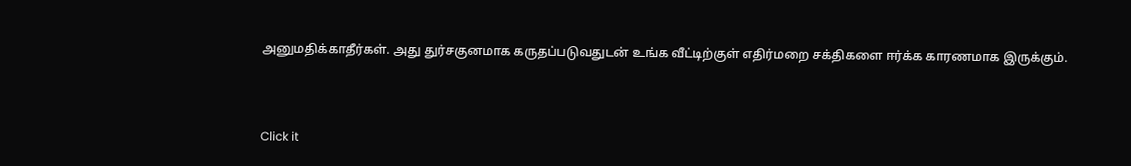அனுமதிக்காதீர்கள். அது துர்சகுனமாக கருதப்படுவதுடன் உங்க வீட்டிற்குள் எதிர்மறை சக்திகளை ஈர்க்க காரணமாக இருக்கும்.



Click it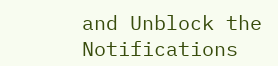and Unblock the Notifications